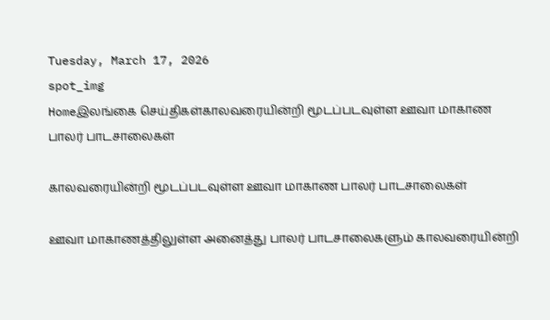Tuesday, March 17, 2026
spot_img
Homeஇலங்கை செய்திகள்காலவரையின்றி மூடப்படவுள்ள ஊவா மாகாண பாலர் பாடசாலைகள்

காலவரையின்றி மூடப்படவுள்ள ஊவா மாகாண பாலர் பாடசாலைகள்

ஊவா மாகாணத்திலுள்ள அனைத்து பாலர் பாடசாலைகளும் காலவரையின்றி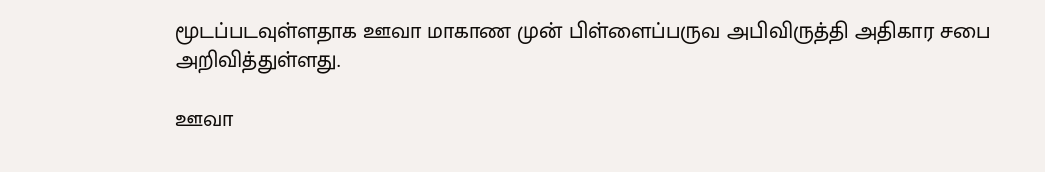மூடப்படவுள்ளதாக ஊவா மாகாண முன் பிள்ளைப்பருவ அபிவிருத்தி அதிகார சபை அறிவித்துள்ளது.

ஊவா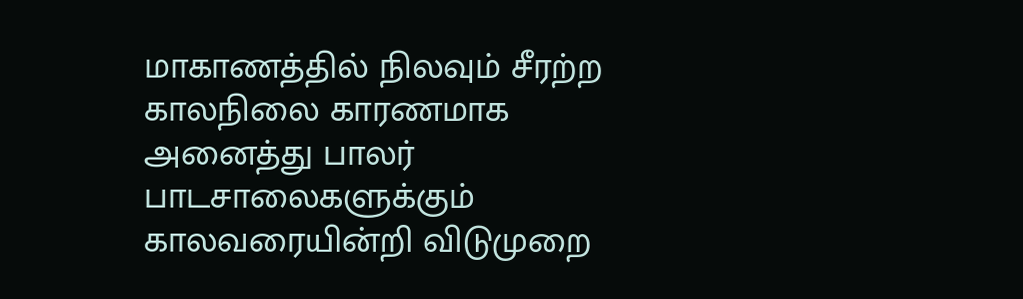மாகாணத்தில் நிலவும் சீரற்ற காலநிலை காரணமாக அனைத்து பாலர் பாடசாலைகளுக்கும் காலவரையின்றி விடுமுறை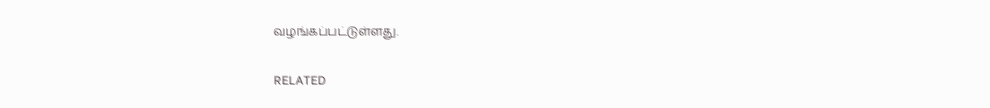வழங்கப்பட்டுள்ளது.

RELATED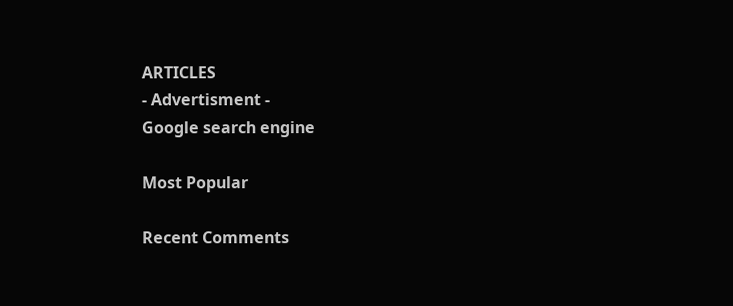ARTICLES
- Advertisment -
Google search engine

Most Popular

Recent Comments